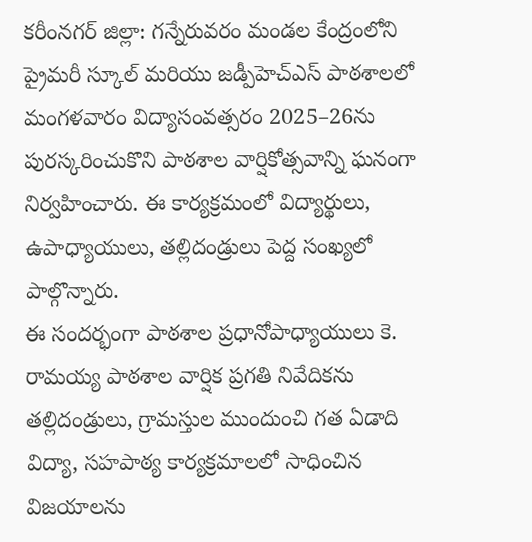కరీంనగర్ జిల్లా: గన్నేరువరం మండల కేంద్రంలోని ప్రైమరీ స్కూల్ మరియు జడ్పీహెచ్ఎస్ పాఠశాలలో మంగళవారం విద్యాసంవత్సరం 2025–26ను పురస్కరించుకొని పాఠశాల వార్షికోత్సవాన్ని ఘనంగా నిర్వహించారు. ఈ కార్యక్రమంలో విద్యార్థులు, ఉపాధ్యాయులు, తల్లిదండ్రులు పెద్ద సంఖ్యలో పాల్గొన్నారు.
ఈ సందర్భంగా పాఠశాల ప్రధానోపాధ్యాయులు కె. రామయ్య పాఠశాల వార్షిక ప్రగతి నివేదికను తల్లిదండ్రులు, గ్రామస్తుల ముందుంచి గత ఏడాది విద్యా, సహపాఠ్య కార్యక్రమాలలో సాధించిన విజయాలను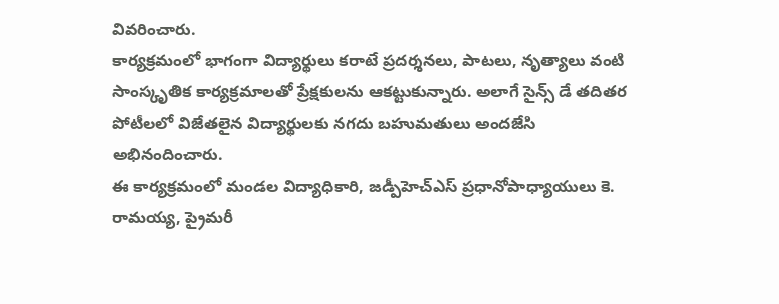వివరించారు.
కార్యక్రమంలో భాగంగా విద్యార్థులు కరాటే ప్రదర్శనలు, పాటలు, నృత్యాలు వంటి సాంస్కృతిక కార్యక్రమాలతో ప్రేక్షకులను ఆకట్టుకున్నారు. అలాగే సైన్స్ డే తదితర పోటీలలో విజేతలైన విద్యార్థులకు నగదు బహుమతులు అందజేసి అభినందించారు.
ఈ కార్యక్రమంలో మండల విద్యాధికారి, జడ్పీహెచ్ఎస్ ప్రధానోపాధ్యాయులు కె. రామయ్య, ప్రైమరీ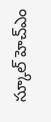స్కూల్ హెచ్ఎం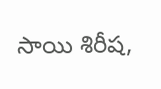సాయి శిరీష,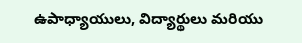ఉపాధ్యాయులు, విద్యార్థులు మరియు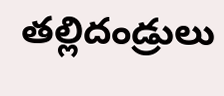తల్లిదండ్రులు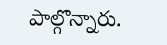పాల్గొన్నారు.